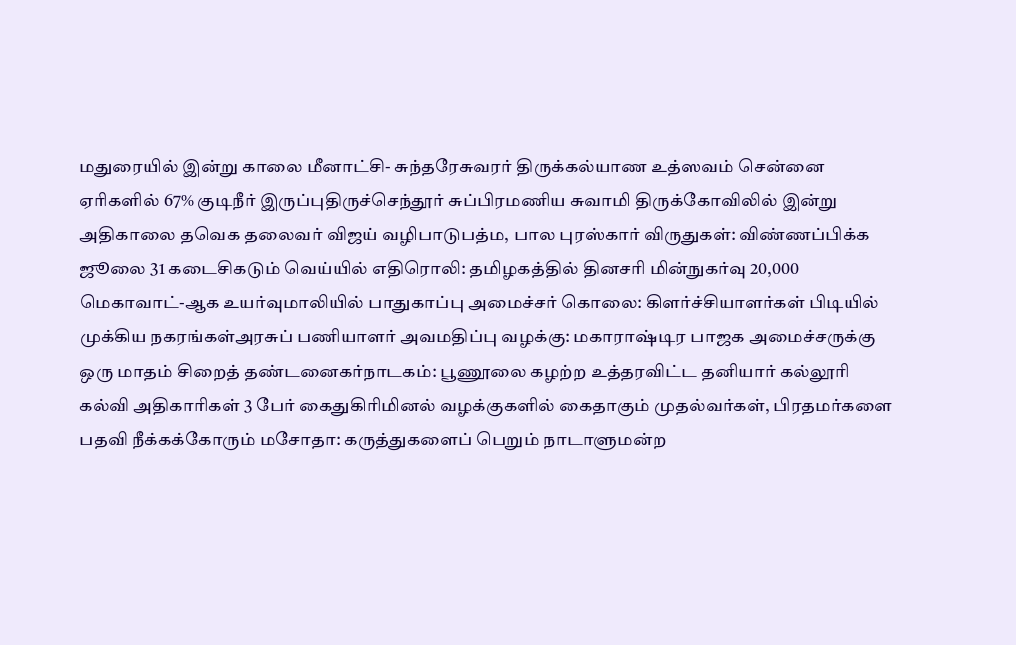மதுரையில் இன்று காலை மீனாட்சி- சுந்தரேசுவரர் திருக்கல்யாண உத்ஸவம் சென்னை ஏரிகளில் 67% குடிநீர் இருப்புதிருச்செந்தூர் சுப்பிரமணிய சுவாமி திருக்கோவிலில் இன்று அதிகாலை தவெக தலைவர் விஜய் வழிபாடுபத்ம, பால புரஸ்கார் விருதுகள்: விண்ணப்பிக்க ஜூலை 31 கடைசிகடும் வெய்யில் எதிரொலி: தமிழகத்தில் தினசரி மின்நுகர்வு 20,000 மெகாவாட்-ஆக உயர்வுமாலியில் பாதுகாப்பு அமைச்சர் கொலை: கிளர்ச்சியாளர்கள் பிடியில் முக்கிய நகரங்கள்அரசுப் பணியாளர் அவமதிப்பு வழக்கு: மகாராஷ்டிர பாஜக அமைச்சருக்கு ஒரு மாதம் சிறைத் தண்டனைகர்நாடகம்: பூணூலை கழற்ற உத்தரவிட்ட தனியார் கல்லூரி கல்வி அதிகாரிகள் 3 பேர் கைதுகிரிமினல் வழக்குகளில் கைதாகும் முதல்வர்கள், பிரதமர்களை பதவி நீக்கக்கோரும் மசோதா: கருத்துகளைப் பெறும் நாடாளுமன்ற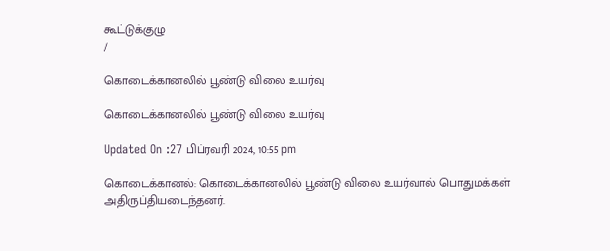கூட்டுக்குழு
/

கொடைக்கானலில் பூண்டு விலை உயர்வு

கொடைக்கானலில் பூண்டு விலை உயர்வு

Updated On :27 பிப்ரவரி 2024, 10:55 pm

கொடைக்கானல்: கொடைக்கானலில் பூண்டு விலை உயர்வால் பொதுமக்கள் அதிருப்தியடைந்தனர்.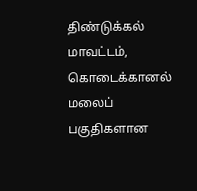திண்டுக்கல் மாவட்டம், கொடைக்கானல் மலைப் பகுதிகளான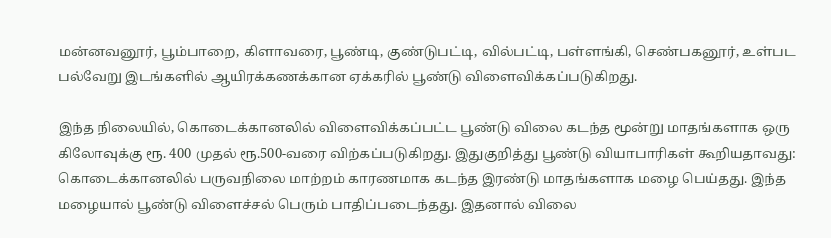மன்னவனூர், பூம்பாறை, கிளாவரை, பூண்டி, குண்டுபட்டி, வில்பட்டி, பள்ளங்கி, செண்பகனூர், உள்பட பல்வேறு இடங்களில் ஆயிரக்கணக்கான ஏக்கரில் பூண்டு விளைவிக்கப்படுகிறது.

இந்த நிலையில், கொடைக்கானலில் விளைவிக்கப்பட்ட பூண்டு விலை கடந்த மூன்று மாதங்களாக ஒரு கிலோவுக்கு ரூ. 400 முதல் ரூ.500-வரை விற்கப்படுகிறது. இதுகுறித்து பூண்டு வியாபாரிகள் கூறியதாவது: கொடைக்கானலில் பருவநிலை மாற்றம் காரணமாக கடந்த இரண்டு மாதங்களாக மழை பெய்தது. இந்த மழையால் பூண்டு விளைச்சல் பெரும் பாதிப்படைந்தது. இதனால் விலை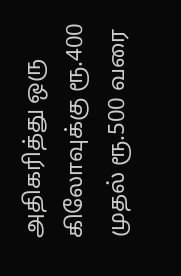அதிகரித்து ஒரு கிலோவுக்கு ரூ.400 முதல் ரூ.500 வரை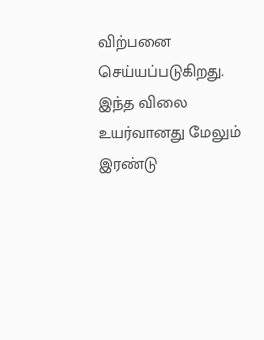விற்பனை செய்யப்படுகிறது. இந்த விலை உயர்வானது மேலும் இரண்டு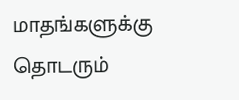மாதங்களுக்கு தொடரும்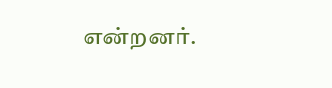என்றனர்.